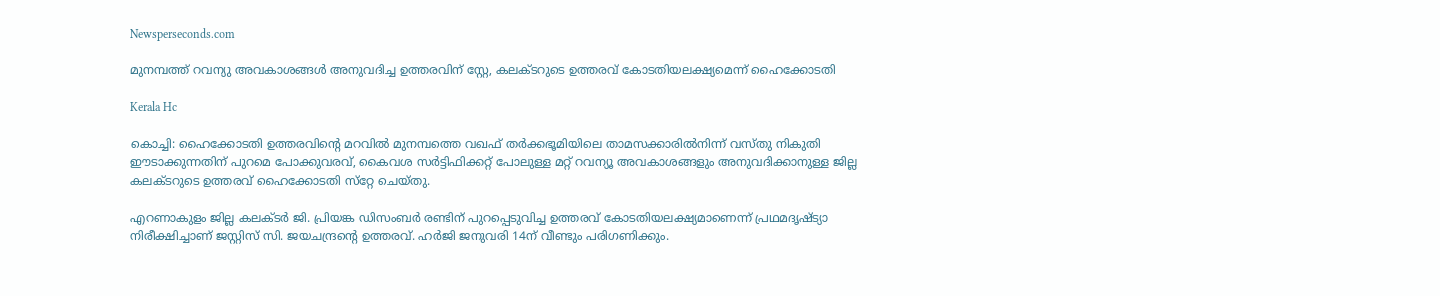Newsperseconds.com

മുനമ്പത്ത് റവന്യു അവകാശങ്ങള്‍ അനുവദിച്ച ഉത്തരവിന് സ്റ്റേ, കലക്ടറുടെ ഉത്തരവ് കോടതിയലക്ഷ്യമെന്ന് ഹൈക്കോടതി

Kerala Hc

കൊച്ചി: ഹൈക്കോടതി ഉത്തരവിന്റെ മറവില്‍ മുനമ്പത്തെ വഖഫ് തര്‍ക്കഭൂമിയിലെ താമസക്കാരില്‍നിന്ന് വസ്തു നികുതി ഈടാക്കുന്നതിന് പുറമെ പോക്കുവരവ്, കൈവശ സര്‍ട്ടിഫിക്കറ്റ് പോലുള്ള മറ്റ് റവന്യൂ അവകാശങ്ങളും അനുവദിക്കാനുള്ള ജില്ല കലക്ടറുടെ ഉത്തരവ് ഹൈക്കോടതി സ്‌റ്റേ ചെയ്തു.

എറണാകുളം ജില്ല കലക്ടര്‍ ജി. പ്രിയങ്ക ഡിസംബര്‍ രണ്ടിന് പുറപ്പെടുവിച്ച ഉത്തരവ് കോടതിയലക്ഷ്യമാണെന്ന് പ്രഥമദൃഷ്ട്യാ നിരീക്ഷിച്ചാണ് ജസ്റ്റിസ് സി. ജയചന്ദ്രന്റെ ഉത്തരവ്. ഹര്‍ജി ജനുവരി 14ന് വീണ്ടും പരിഗണിക്കും.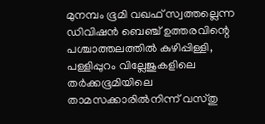മുനമ്പം ഭൂമി വഖഫ് സ്വത്തല്ലെന്ന ഡിവിഷന്‍ ബെഞ്ച് ഉത്തരവിന്റെ പശ്ചാത്തലത്തില്‍ കുഴിപ്പിള്ളി, പള്ളിപ്പുറം വില്ലേജുകളിലെ തര്‍ക്കഭൂമിയിലെ താമസക്കാരില്‍നിന്ന് വസ്തു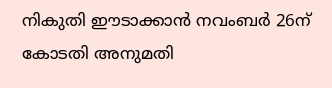നികുതി ഈടാക്കാന്‍ നവംബര്‍ 26ന് കോടതി അനുമതി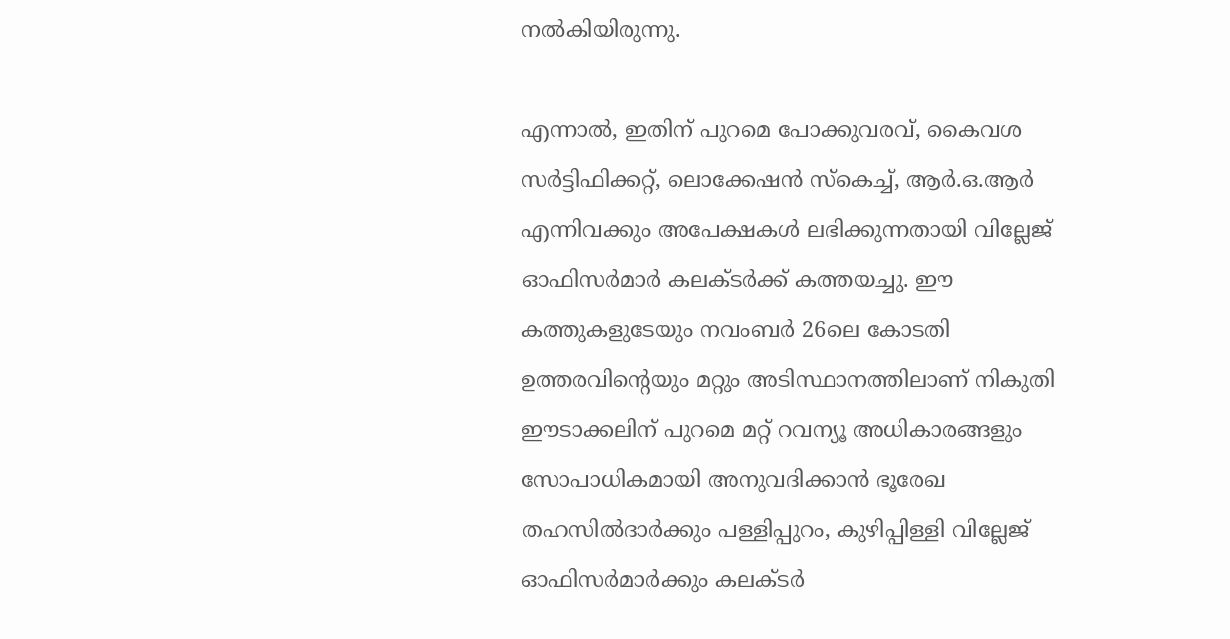നല്‍കിയിരുന്നു.

എന്നാല്‍, ഇതിന് പുറമെ പോക്കുവരവ്, കൈവശ സര്‍ട്ടിഫിക്കറ്റ്, ലൊക്കേഷന്‍ സ്‌കെച്ച്, ആര്‍.ഒ.ആര്‍ എന്നിവക്കും അപേക്ഷകള്‍ ലഭിക്കുന്നതായി വില്ലേജ് ഓഫിസര്‍മാര്‍ കലക്ടര്‍ക്ക് കത്തയച്ചു. ഈ കത്തുകളുടേയും നവംബര്‍ 26ലെ കോടതി ഉത്തരവിന്റെയും മറ്റും അടിസ്ഥാനത്തിലാണ് നികുതി ഈടാക്കലിന് പുറമെ മറ്റ് റവന്യൂ അധികാരങ്ങളും സോപാധികമായി അനുവദിക്കാന്‍ ഭൂരേഖ തഹസില്‍ദാര്‍ക്കും പള്ളിപ്പുറം, കുഴിപ്പിള്ളി വില്ലേജ് ഓഫിസര്‍മാര്‍ക്കും കലക്ടര്‍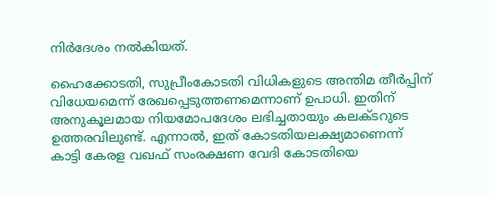നിര്‍ദേശം നല്‍കിയത്.

ഹൈക്കോടതി, സുപ്രീംകോടതി വിധികളുടെ അന്തിമ തീര്‍പ്പിന് വിധേയമെന്ന് രേഖപ്പെടുത്തണമെന്നാണ് ഉപാധി. ഇതിന് അനുകൂലമായ നിയമോപദേശം ലഭിച്ചതായും കലക്ടറുടെ ഉത്തരവിലുണ്ട്. എന്നാല്‍, ഇത് കോടതിയലക്ഷ്യമാണെന്ന് കാട്ടി കേരള വഖഫ് സംരക്ഷണ വേദി കോടതിയെ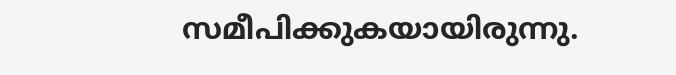സമീപിക്കുകയായിരുന്നു.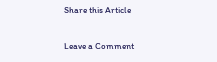Share this Article

Leave a Comment